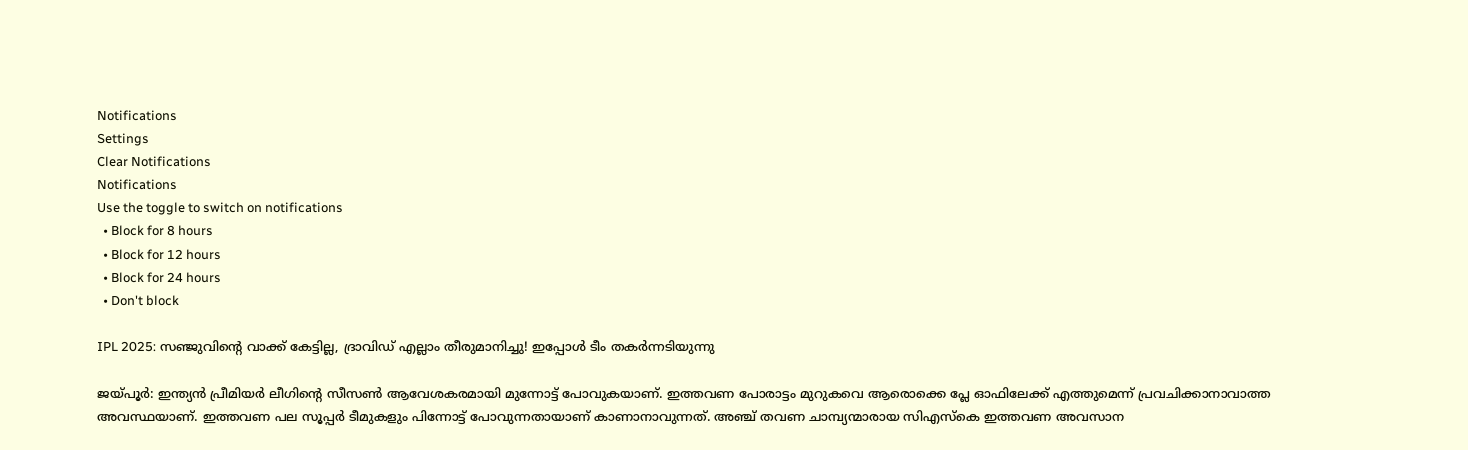Notifications
Settings
Clear Notifications
Notifications
Use the toggle to switch on notifications
  • Block for 8 hours
  • Block for 12 hours
  • Block for 24 hours
  • Don't block

IPL 2025: സഞ്ജുവിന്റെ വാക്ക് കേട്ടില്ല, ദ്രാവിഡ് എല്ലാം തീരുമാനിച്ചു! ഇപ്പോള്‍ ടീം തകര്‍ന്നടിയുന്നു

ജയ്പൂര്‍: ഇന്ത്യന്‍ പ്രീമിയര്‍ ലീഗിന്റെ സീസണ്‍ ആവേശകരമായി മുന്നോട്ട് പോവുകയാണ്. ഇത്തവണ പോരാട്ടം മുറുകവെ ആരൊക്കെ പ്ലേ ഓഫിലേക്ക് എത്തുമെന്ന് പ്രവചിക്കാനാവാത്ത അവസ്ഥയാണ്. ഇത്തവണ പല സൂപ്പര്‍ ടീമുകളും പിന്നോട്ട് പോവുന്നതായാണ് കാണാനാവുന്നത്. അഞ്ച് തവണ ചാമ്പ്യന്മാരായ സിഎസ്‌കെ ഇത്തവണ അവസാന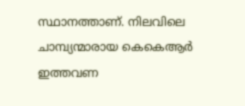സ്ഥാനത്താണ്. നിലവിലെ ചാമ്പ്യന്മാരായ കെകെആര്‍ ഇത്തവണ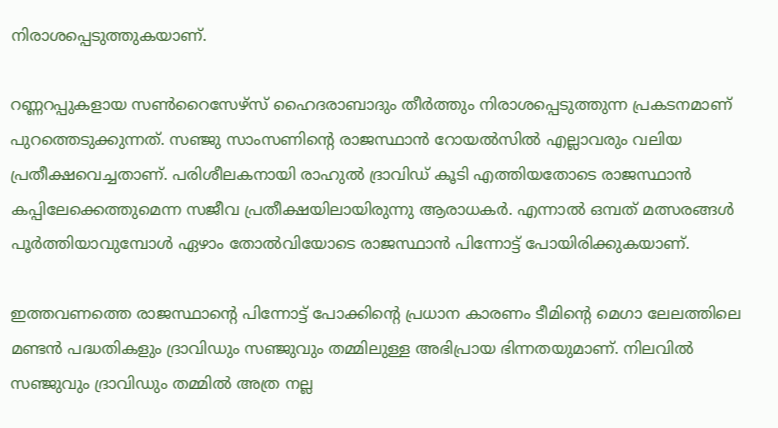നിരാശപ്പെടുത്തുകയാണ്.

റണ്ണറപ്പുകളായ സണ്‍റൈസേഴ്‌സ് ഹൈദരാബാദും തീര്‍ത്തും നിരാശപ്പെടുത്തുന്ന പ്രകടനമാണ് പുറത്തെടുക്കുന്നത്. സഞ്ജു സാംസണിന്റെ രാജസ്ഥാന്‍ റോയല്‍സില്‍ എല്ലാവരും വലിയ പ്രതീക്ഷവെച്ചതാണ്. പരിശീലകനായി രാഹുല്‍ ദ്രാവിഡ് കൂടി എത്തിയതോടെ രാജസ്ഥാന്‍ കപ്പിലേക്കെത്തുമെന്ന സജീവ പ്രതീക്ഷയിലായിരുന്നു ആരാധകര്‍. എന്നാല്‍ ഒമ്പത് മത്സരങ്ങള്‍ പൂര്‍ത്തിയാവുമ്പോള്‍ ഏഴാം തോല്‍വിയോടെ രാജസ്ഥാന്‍ പിന്നോട്ട് പോയിരിക്കുകയാണ്.

ഇത്തവണത്തെ രാജസ്ഥാന്റെ പിന്നോട്ട് പോക്കിന്റെ പ്രധാന കാരണം ടീമിന്റെ മെഗാ ലേലത്തിലെ മണ്ടന്‍ പദ്ധതികളും ദ്രാവിഡും സഞ്ജുവും തമ്മിലുള്ള അഭിപ്രായ ഭിന്നതയുമാണ്. നിലവില്‍ സഞ്ജുവും ദ്രാവിഡും തമ്മില്‍ അത്ര നല്ല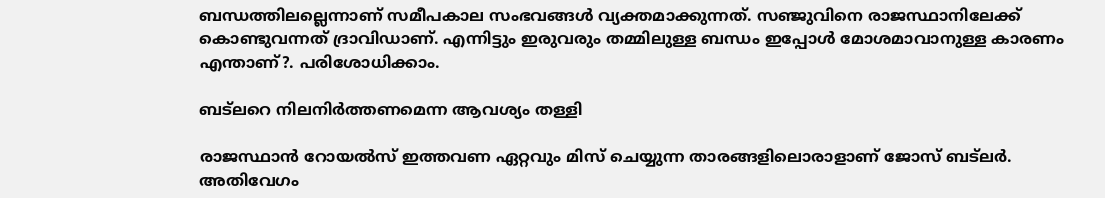ബന്ധത്തിലല്ലെന്നാണ് സമീപകാല സംഭവങ്ങള്‍ വ്യക്തമാക്കുന്നത്. സഞ്ജുവിനെ രാജസ്ഥാനിലേക്ക് കൊണ്ടുവന്നത് ദ്രാവിഡാണ്. എന്നിട്ടും ഇരുവരും തമ്മിലുള്ള ബന്ധം ഇപ്പോള്‍ മോശമാവാനുള്ള കാരണം എന്താണ്?. പരിശോധിക്കാം.

ബട്‌ലറെ നിലനിര്‍ത്തണമെന്ന ആവശ്യം തള്ളി

രാജസ്ഥാന്‍ റോയല്‍സ് ഇത്തവണ ഏറ്റവും മിസ് ചെയ്യുന്ന താരങ്ങളിലൊരാളാണ് ജോസ് ബട്‌ലര്‍. അതിവേഗം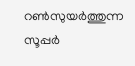റണ്‍സുയര്‍ത്തുന്ന സൂപ്പര്‍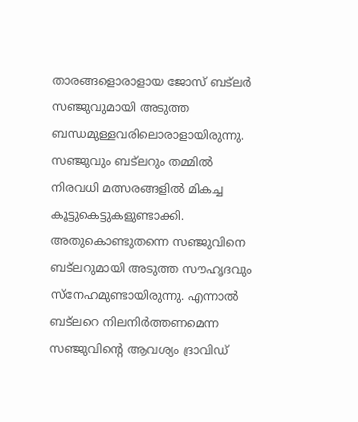താരങ്ങളൊരാളായ ജോസ് ബട്‌ലര്‍ സഞ്ജുവുമായി അടുത്ത ബന്ധമുള്ളവരിലൊരാളായിരുന്നു. സഞ്ജുവും ബട്‌ലറും തമ്മില്‍ നിരവധി മത്സരങ്ങളില്‍ മികച്ച കൂട്ടുകെട്ടുകളുണ്ടാക്കി. അതുകൊണ്ടുതന്നെ സഞ്ജുവിനെ ബട്‌ലറുമായി അടുത്ത സൗഹൃദവും സ്‌നേഹമുണ്ടായിരുന്നു. എന്നാല്‍ ബട്‌ലറെ നിലനിര്‍ത്തണമെന്ന സഞ്ജുവിന്റെ ആവശ്യം ദ്രാവിഡ്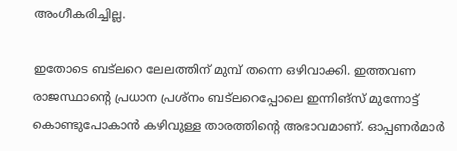അംഗീകരിച്ചില്ല.

ഇതോടെ ബട്‌ലറെ ലേലത്തിന് മുമ്പ് തന്നെ ഒഴിവാക്കി. ഇത്തവണ രാജസ്ഥാന്റെ പ്രധാന പ്രശ്‌നം ബട്‌ലറെപ്പോലെ ഇന്നിങ്‌സ് മുന്നോട്ട് കൊണ്ടുപോകാന്‍ കഴിവുള്ള താരത്തിന്റെ അഭാവമാണ്. ഓപ്പണര്‍മാര്‍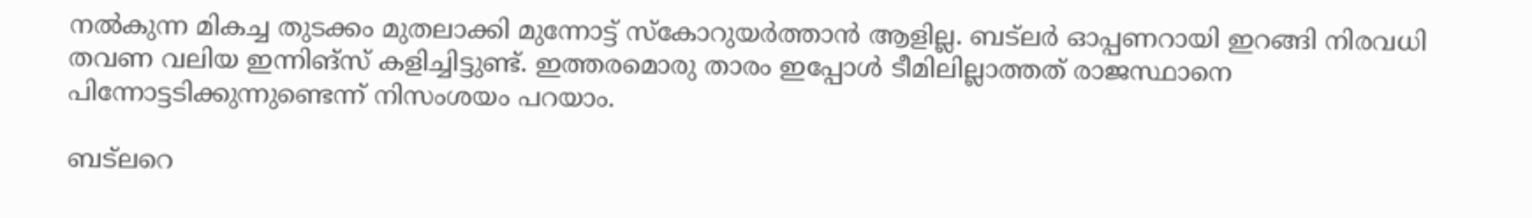നല്‍കുന്ന മികച്ച തുടക്കം മുതലാക്കി മുന്നോട്ട് സ്‌കോറുയര്‍ത്താന്‍ ആളില്ല. ബട്‌ലര്‍ ഓപ്പണറായി ഇറങ്ങി നിരവധി തവണ വലിയ ഇന്നിങ്‌സ് കളിച്ചിട്ടുണ്ട്. ഇത്തരമൊരു താരം ഇപ്പോള്‍ ടീമിലില്ലാത്തത് രാജസ്ഥാനെ പിന്നോട്ടടിക്കുന്നുണ്ടെന്ന് നിസംശയം പറയാം.

ബട്‌ലറെ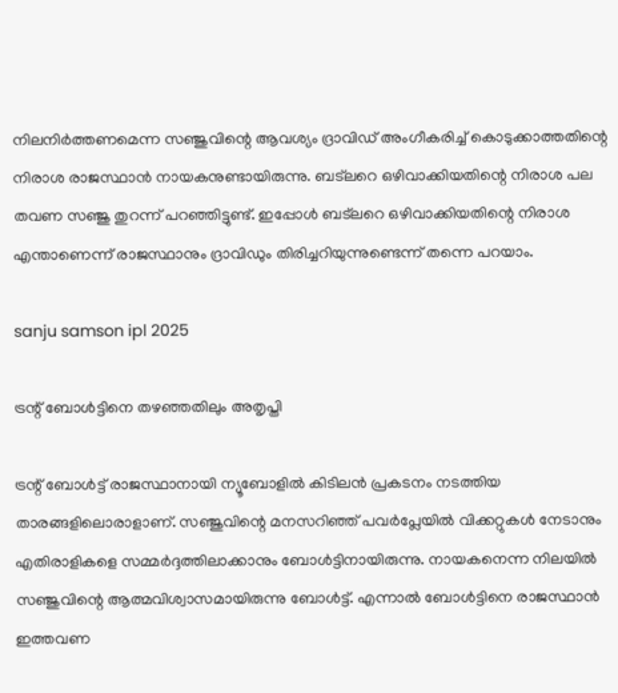നിലനിര്‍ത്തണമെന്ന സഞ്ജുവിന്റെ ആവശ്യം ദ്രാവിഡ് അംഗീകരിച്ച് കൊടുക്കാത്തതിന്റെ നിരാശ രാജസ്ഥാന്‍ നായകനുണ്ടായിരുന്നു. ബട്‌ലറെ ഒഴിവാക്കിയതിന്റെ നിരാശ പല തവണ സഞ്ജു തുറന്ന് പറഞ്ഞിട്ടുണ്ട്. ഇപ്പോള്‍ ബട്‌ലറെ ഒഴിവാക്കിയതിന്റെ നിരാശ എന്താണെന്ന് രാജസ്ഥാനും ദ്രാവിഡും തിരിച്ചറിയുന്നുണ്ടെന്ന് തന്നെ പറയാം.

sanju samson ipl 2025

ട്രന്റ് ബോള്‍ട്ടിനെ തഴഞ്ഞതിലും അതൃപ്തി

ട്രന്റ് ബോള്‍ട്ട് രാജസ്ഥാനായി ന്യൂബോളില്‍ കിടിലന്‍ പ്രകടനം നടത്തിയ താരങ്ങളിലൊരാളാണ്. സഞ്ജുവിന്റെ മനസറിഞ്ഞ് പവര്‍പ്ലേയില്‍ വിക്കറ്റുകള്‍ നേടാനും എതിരാളികളെ സമ്മര്‍ദ്ദത്തിലാക്കാനും ബോള്‍ട്ടിനായിരുന്നു. നായകനെന്ന നിലയില്‍ സഞ്ജുവിന്റെ ആത്മവിശ്വാസമായിരുന്നു ബോള്‍ട്ട്. എന്നാല്‍ ബോള്‍ട്ടിനെ രാജസ്ഥാന്‍ ഇത്തവണ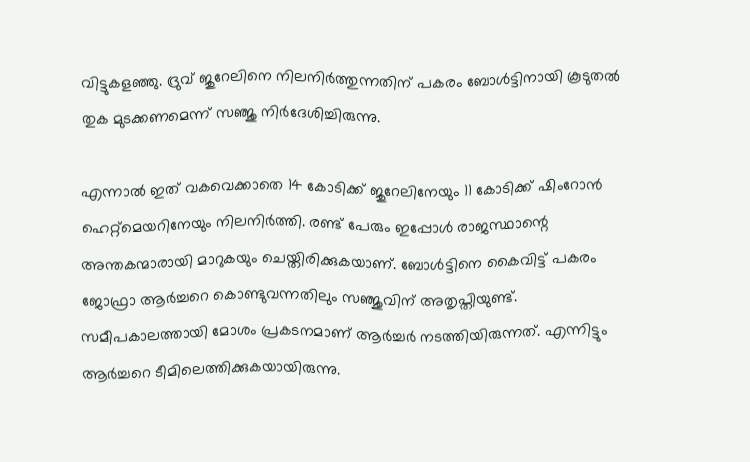വിട്ടുകളഞ്ഞു. ദ്രുവ് ജുറേലിനെ നിലനിര്‍ത്തുന്നതിന് പകരം ബോള്‍ട്ടിനായി കൂടുതല്‍ തുക മുടക്കണമെന്ന് സഞ്ജു നിര്‍ദേശിച്ചിരുന്നു.

എന്നാല്‍ ഇത് വകവെക്കാതെ 14 കോടിക്ക് ജുറേലിനേയും 11 കോടിക്ക് ഷിംറോന്‍ ഹെറ്റ്‌മെയറിനേയും നിലനിര്‍ത്തി. രണ്ട് പേരും ഇപ്പോള്‍ രാജസ്ഥാന്റെ അന്തകന്മാരായി മാറുകയും ചെയ്തിരിക്കുകയാണ്. ബോള്‍ട്ടിനെ കൈവിട്ട് പകരം ജോഫ്രാ ആര്‍ച്ചറെ കൊണ്ടുവന്നതിലും സഞ്ജുവിന് അതൃപ്തിയുണ്ട്. സമീപകാലത്തായി മോശം പ്രകടനമാണ് ആര്‍ച്ചര്‍ നടത്തിയിരുന്നത്. എന്നിട്ടും ആര്‍ച്ചറെ ടീമിലെത്തിക്കുകയായിരുന്നു.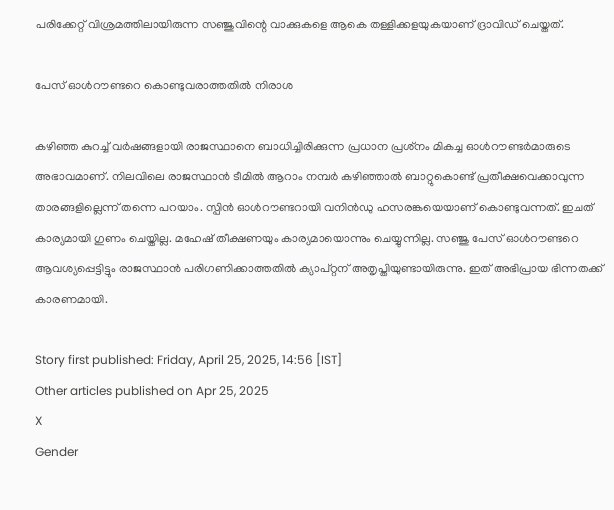പരിക്കേറ്റ് വിശ്രമത്തിലായിരുന്ന സഞ്ജുവിന്റെ വാക്കുകളെ ആകെ തള്ളിക്കളയുകയാണ് ദ്രാവിഡ് ചെയ്തത്.

പേസ് ഓള്‍റൗണ്ടറെ കൊണ്ടുവരാത്തതില്‍ നിരാശ

കഴിഞ്ഞ കുറച്ച് വര്‍ഷങ്ങളായി രാജസ്ഥാനെ ബാധിച്ചിരിക്കുന്ന പ്രധാന പ്രശ്‌നം മികച്ച ഓള്‍റൗണ്ടര്‍മാരുടെ അഭാവമാണ്. നിലവിലെ രാജസ്ഥാന്‍ ടീമില്‍ ആറാം നമ്പര്‍ കഴിഞ്ഞാല്‍ ബാറ്റുകൊണ്ട് പ്രതീക്ഷവെക്കാവുന്ന താരങ്ങളില്ലെന്ന് തന്നെ പറയാം. സ്പിന്‍ ഓള്‍റൗണ്ടറായി വനിന്‍ഡു ഹസരങ്കയെയാണ് കൊണ്ടുവന്നത്. ഇചത് കാര്യമായി ഗുണം ചെയ്തില്ല. മഹേഷ് തീക്ഷണയും കാര്യമായൊന്നും ചെയ്യുന്നില്ല. സഞ്ജു പേസ് ഓള്‍റൗണ്ടറെ ആവശ്യപ്പെട്ടിട്ടും രാജസ്ഥാന്‍ പരിഗണിക്കാത്തതില്‍ ക്യാപ്റ്റന് അതൃപ്തിയുണ്ടായിരുന്നു. ഇത് അഭിപ്രായ ഭിന്നതക്ക് കാരണമായി.

Story first published: Friday, April 25, 2025, 14:56 [IST]
Other articles published on Apr 25, 2025
X
Gender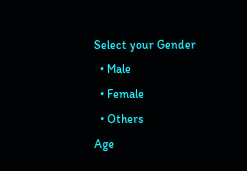Select your Gender
  • Male
  • Female
  • Others
Age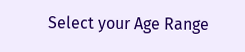Select your Age Range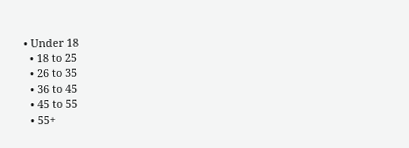• Under 18
  • 18 to 25
  • 26 to 35
  • 36 to 45
  • 45 to 55
  • 55+